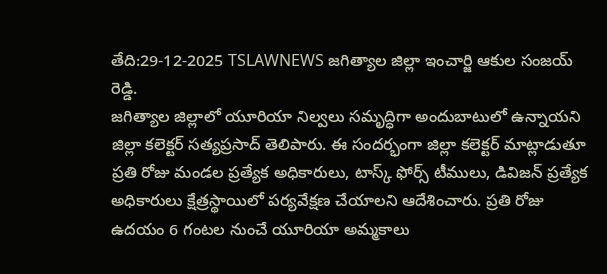తేది:29-12-2025 TSLAWNEWS జగిత్యాల జిల్లా ఇంచార్జి ఆకుల సంజయ్ రెడ్డి.
జగిత్యాల జిల్లాలో యూరియా నిల్వలు సమృద్ధిగా అందుబాటులో ఉన్నాయని జిల్లా కలెక్టర్ సత్యప్రసాద్ తెలిపారు. ఈ సందర్భంగా జిల్లా కలెక్టర్ మాట్లాడుతూ ప్రతి రోజు మండల ప్రత్యేక అధికారులు, టాస్క్ ఫోర్స్ టీములు, డివిజన్ ప్రత్యేక అధికారులు క్షేత్రస్థాయిలో పర్యవేక్షణ చేయాలని ఆదేశించారు. ప్రతి రోజు ఉదయం 6 గంటల నుంచే యూరియా అమ్మకాలు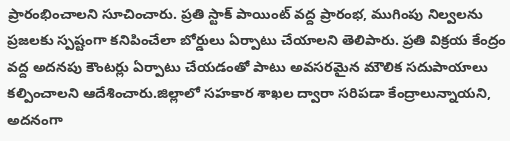ప్రారంభించాలని సూచించారు. ప్రతి స్టాక్ పాయింట్ వద్ద ప్రారంభ, ముగింపు నిల్వలను ప్రజలకు స్పష్టంగా కనిపించేలా బోర్డులు ఏర్పాటు చేయాలని తెలిపారు. ప్రతి విక్రయ కేంద్రం వద్ద అదనపు కౌంటర్లు ఏర్పాటు చేయడంతో పాటు అవసరమైన మౌలిక సదుపాయాలు కల్పించాలని ఆదేశించారు.జిల్లాలో సహకార శాఖల ద్వారా సరిపడా కేంద్రాలున్నాయని, అదనంగా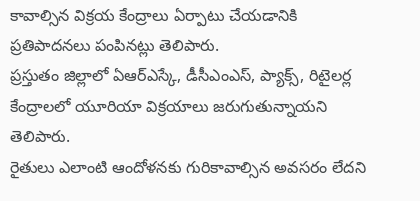కావాల్సిన విక్రయ కేంద్రాలు ఏర్పాటు చేయడానికి ప్రతిపాదనలు పంపినట్లు తెలిపారు.
ప్రస్తుతం జిల్లాలో ఏఆర్ఎస్కే, డీసీఎంఎస్, ప్యాక్స్, రిటైలర్ల కేంద్రాలలో యూరియా విక్రయాలు జరుగుతున్నాయని తెలిపారు.
రైతులు ఎలాంటి ఆందోళనకు గురికావాల్సిన అవసరం లేదని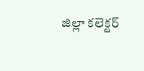జిల్లా కలెక్టర్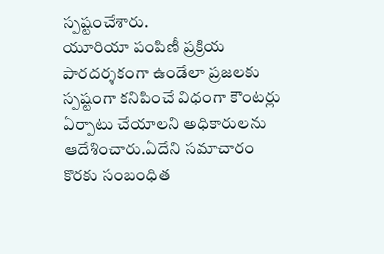స్పష్టంచేశారు.
యూరియా పంపిణీ ప్రక్రియ పారదర్శకంగా ఉండేలా ప్రజలకు స్పష్టంగా కనిపించే విధంగా కౌంటర్లు ఏర్పాటు చేయాలని అధికారులను ఆదేశించారు.ఏదేని సమాచారం కొరకు సంబంధిత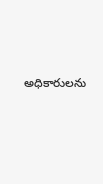అధికారులను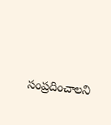సంప్రదించాలని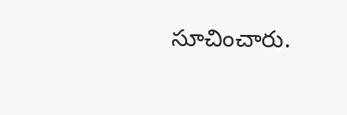సూచించారు.